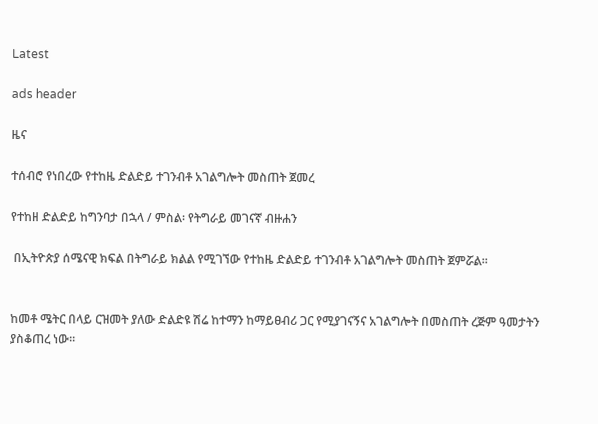Latest

ads header

ዜና

ተሰብሮ የነበረው የተከዜ ድልድይ ተገንብቶ አገልግሎት መስጠት ጀመረ

የተከዘ ድልድይ ከግንባታ በኋላ / ምስል፡ የትግራይ መገናኛ ብዙሐን

 በኢትዮጵያ ሰሜናዊ ክፍል በትግራይ ክልል የሚገኘው የተከዜ ድልድይ ተገንብቶ አገልግሎት መስጠት ጀምሯል፡፡


ከመቶ ሜትር በላይ ርዝመት ያለው ድልድዩ ሽሬ ከተማን ከማይፀብሪ ጋር የሚያገናኝና አገልግሎት በመስጠት ረጅም ዓመታትን ያስቆጠረ ነው፡፡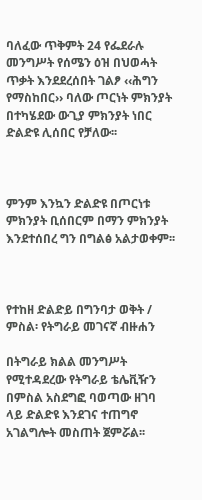ባለፈው ጥቅምት 24 የፌደራሉ መንግሥት የሰሜን ዕዝ በህወሓት ጥቃት እንደደረሰበት ገልፆ ‹‹ሕግን የማስከበር›› ባለው ጦርነት ምክንያት በተካሄደው ውጊያ ምክንያት ነበር ድልድዩ ሊሰበር የቻለው፡፡



ምንም እንኳን ድልድዩ በጦርነቱ ምክንያት ቢሰበርም በማን ምክንያት እንደተሰበረ ግን በግልፅ አልታወቀም፡፡



የተከዘ ድልድይ በግንባታ ወቅት / ምስል፡ የትግራይ መገናኛ ብዙሐን

በትግራይ ክልል መንግሥት የሚተዳደረው የትግራይ ቴሌቪዥን በምስል አስደግፎ ባወጣው ዘገባ ላይ ድልድዩ እንደገና ተጠግኖ አገልግሎት መስጠት ጀምሯል፡፡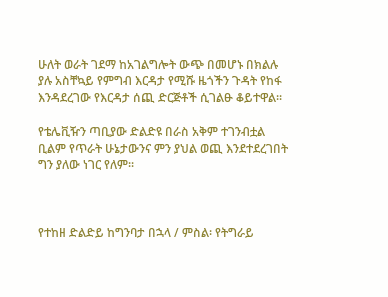ሁለት ወራት ገደማ ከአገልግሎት ውጭ በመሆኑ በክልሉ ያሉ አስቸኳይ የምግብ እርዳታ የሚሹ ዜጎችን ጉዳት የከፋ እንዳደረገው የእርዳታ ሰጪ ድርጅቶች ሲገልፁ ቆይተዋል፡፡

የቴሌቪዥን ጣቢያው ድልድዩ በራስ አቅም ተገንብቷል ቢልም የጥራት ሁኔታውንና ምን ያህል ወጪ እንደተደረገበት ግን ያለው ነገር የለም፡፡



የተከዘ ድልድይ ከግንባታ በኋላ / ምስል፡ የትግራይ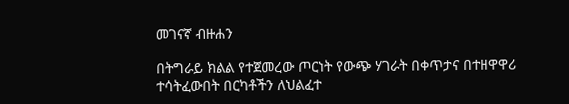መገናኛ ብዙሐን

በትግራይ ክልል የተጀመረው ጦርነት የውጭ ሃገራት በቀጥታና በተዘዋዋሪ ተሳትፈውበት በርካቶችን ለህልፈተ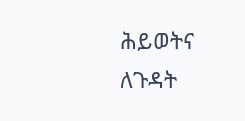ሕይወትና ለጉዳት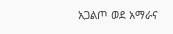አጋልጦ ወደ አማራና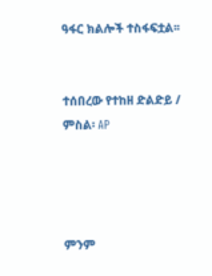ዓፋር ክልሎች ተስፋፍቷል፡፡


ተሰበረው የተከዘ ድልድይ / ምስል፡ AP




ምንም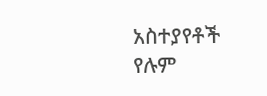አስተያየቶች የሉም